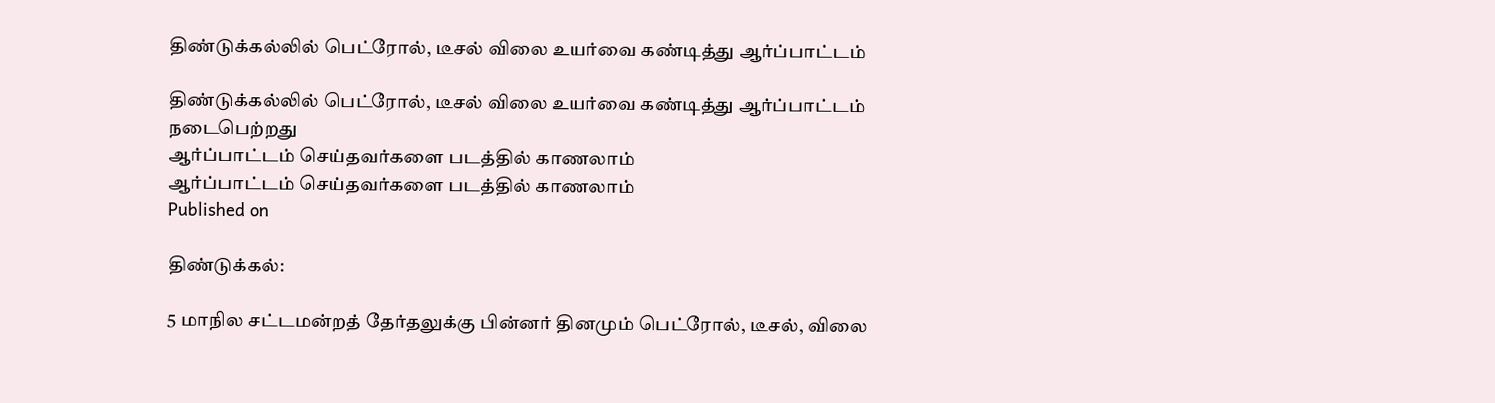திண்டுக்கல்லில் பெட்ரோல், டீசல் விலை உயர்வை கண்டித்து ஆர்ப்பாட்டம்

திண்டுக்கல்லில் பெட்ரோல், டீசல் விலை உயர்வை கண்டித்து ஆர்ப்பாட்டம் நடைபெற்றது
ஆர்ப்பாட்டம் செய்தவர்களை படத்தில் காணலாம்
ஆர்ப்பாட்டம் செய்தவர்களை படத்தில் காணலாம்
Published on

திண்டுக்கல்:

5 மாநில சட்டமன்றத் தேர்தலுக்கு பின்னர் தினமும் பெட்ரோல், டீசல், விலை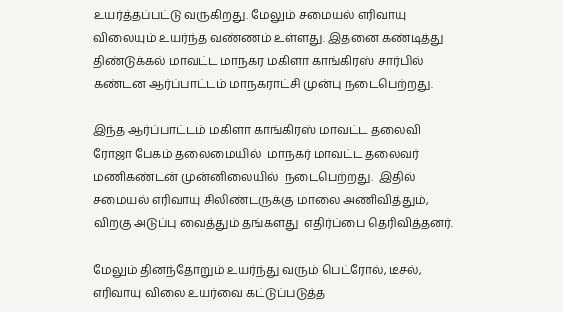உயர்த்தப்பட்டு வருகிறது. மேலும் சமையல் எரிவாயு விலையும் உயர்ந்த வண்ணம் உள்ளது. இதனை கண்டித்து திண்டுக்கல் மாவட்ட மாநகர மகிளா காங்கிரஸ் சார்பில் கண்டன ஆர்ப்பாட்டம் மாநகராட்சி முன்பு நடைபெற்றது.

இந்த ஆர்ப்பாட்டம் மகிளா காங்கிரஸ் மாவட்ட தலைவி ரோஜா பேகம் தலைமையில்  மாநகர் மாவட்ட தலைவர் மணிகண்டன் முன்னிலையில்  நடைபெற்றது.  இதில் சமையல் எரிவாயு சிலிண்டருக்கு மாலை அணிவித்தும், விறகு அடுப்பு வைத்தும் தங்களது  எதிர்ப்பை தெரிவித்தனர்.

மேலும் தினந்தோறும் உயர்ந்து வரும் பெட்ரோல், டீசல், எரிவாயு விலை உயர்வை கட்டுப்படுத்த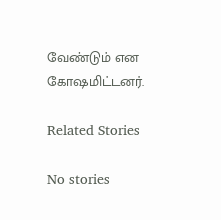வேண்டும் என கோஷமிட்டனர்.

Related Stories

No stories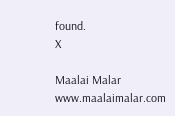found.
X

Maalai Malar
www.maalaimalar.com